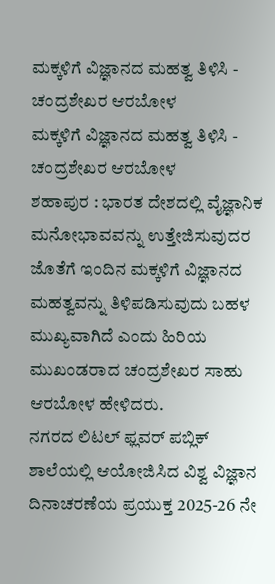ಮಕ್ಕಳಿಗೆ ವಿಜ್ಞಾನದ ಮಹತ್ವ ತಿಳಿಸಿ - ಚಂದ್ರಶೇಖರ ಆರಬೋಳ
ಮಕ್ಕಳಿಗೆ ವಿಜ್ಞಾನದ ಮಹತ್ವ ತಿಳಿಸಿ - ಚಂದ್ರಶೇಖರ ಆರಬೋಳ
ಶಹಾಪುರ : ಭಾರತ ದೇಶದಲ್ಲಿ ವೈಜ್ಞಾನಿಕ ಮನೋಭಾವವನ್ನು ಉತ್ತೇಜಿಸುವುದರ ಜೊತೆಗೆ ಇಂದಿನ ಮಕ್ಕಳಿಗೆ ವಿಜ್ಞಾನದ ಮಹತ್ವವನ್ನು ತಿಳಿಪಡಿಸುವುದು ಬಹಳ ಮುಖ್ಯವಾಗಿದೆ ಎಂದು ಹಿರಿಯ ಮುಖಂಡರಾದ ಚಂದ್ರಶೇಖರ ಸಾಹು ಆರಬೋಳ ಹೇಳಿದರು.
ನಗರದ ಲಿಟಲ್ ಫ್ಲವರ್ ಪಬ್ಲಿಕ್ ಶಾಲೆಯಲ್ಲಿ ಆಯೋಜಿಸಿದ ವಿಶ್ವ ವಿಜ್ಞಾನ ದಿನಾಚರಣೆಯ ಪ್ರಯುಕ್ತ 2025-26 ನೇ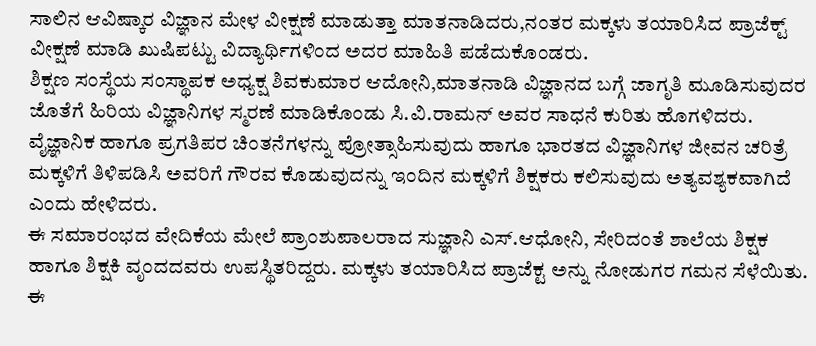ಸಾಲಿನ ಆವಿಷ್ಕಾರ ವಿಜ್ಞಾನ ಮೇಳ ವೀಕ್ಷಣೆ ಮಾಡುತ್ತಾ ಮಾತನಾಡಿದರು,ನಂತರ ಮಕ್ಕಳು ತಯಾರಿಸಿದ ಪ್ರಾಜೆಕ್ಟ್ ವೀಕ್ಷಣೆ ಮಾಡಿ ಖುಷಿಪಟ್ಟು ವಿದ್ಯಾರ್ಥಿಗಳಿಂದ ಅದರ ಮಾಹಿತಿ ಪಡೆದುಕೊಂಡರು.
ಶಿಕ್ಷಣ ಸಂಸ್ಥೆಯ ಸಂಸ್ಥಾಪಕ ಅಧ್ಯಕ್ಷ ಶಿವಕುಮಾರ ಆದೋನಿ,ಮಾತನಾಡಿ ವಿಜ್ಞಾನದ ಬಗ್ಗೆ ಜಾಗೃತಿ ಮೂಡಿಸುವುದರ ಜೊತೆಗೆ ಹಿರಿಯ ವಿಜ್ಞಾನಿಗಳ ಸ್ಮರಣೆ ಮಾಡಿಕೊಂಡು ಸಿ.ವಿ.ರಾಮನ್ ಅವರ ಸಾಧನೆ ಕುರಿತು ಹೊಗಳಿದರು.
ವೈಜ್ಞಾನಿಕ ಹಾಗೂ ಪ್ರಗತಿಪರ ಚಿಂತನೆಗಳನ್ನು ಪ್ರೋತ್ಸಾಹಿಸುವುದು ಹಾಗೂ ಭಾರತದ ವಿಜ್ಞಾನಿಗಳ ಜೀವನ ಚರಿತ್ರೆ ಮಕ್ಕಳಿಗೆ ತಿಳಿಪಡಿಸಿ ಅವರಿಗೆ ಗೌರವ ಕೊಡುವುದನ್ನು ಇಂದಿನ ಮಕ್ಕಳಿಗೆ ಶಿಕ್ಷಕರು ಕಲಿಸುವುದು ಅತ್ಯವಶ್ಯಕವಾಗಿದೆ ಎಂದು ಹೇಳಿದರು.
ಈ ಸಮಾರಂಭದ ವೇದಿಕೆಯ ಮೇಲೆ ಪ್ರಾಂಶುಪಾಲರಾದ ಸುಜ್ಞಾನಿ ಎಸ್.ಆಧೋನಿ, ಸೇರಿದಂತೆ ಶಾಲೆಯ ಶಿಕ್ಷಕ ಹಾಗೂ ಶಿಕ್ಷಕಿ ವೃಂದದವರು ಉಪಸ್ಥಿತರಿದ್ದರು. ಮಕ್ಕಳು ತಯಾರಿಸಿದ ಪ್ರಾಜೆಕ್ಟ ಅನ್ನು ನೋಡುಗರ ಗಮನ ಸೆಳೆಯಿತು.
ಈ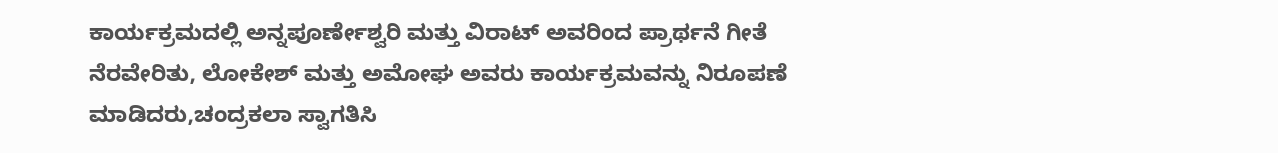ಕಾರ್ಯಕ್ರಮದಲ್ಲಿ ಅನ್ನಪೂರ್ಣೇಶ್ವರಿ ಮತ್ತು ವಿರಾಟ್ ಅವರಿಂದ ಪ್ರಾರ್ಥನೆ ಗೀತೆ ನೆರವೇರಿತು, ಲೋಕೇಶ್ ಮತ್ತು ಅಮೋಘ ಅವರು ಕಾರ್ಯಕ್ರಮವನ್ನು ನಿರೂಪಣೆ ಮಾಡಿದರು,ಚಂದ್ರಕಲಾ ಸ್ವಾಗತಿಸಿ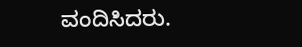ವಂದಿಸಿದರು.